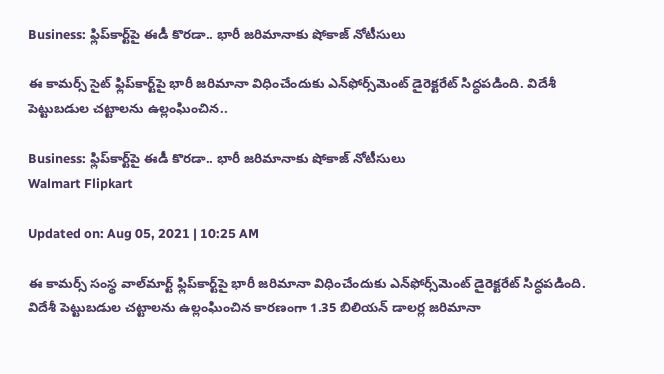Business: ఫ్లిప్‌కార్ట్‌పై ఈడీ కొరడా.. భారీ జరిమానాకు షోకాజ్ నోటీసులు

ఈ కామర్స్ సైట్ ఫ్లిప్‌కార్ట్‌పై భారీ జరిమానా విధించేందుకు ఎన్‌ఫోర్స్‌మెంట్ డైరెక్టరేట్ సిద్ధపడింది. విదేశీ పెట్టుబడుల చట్టాలను ఉల్లంఘించిన..

Business: ఫ్లిప్‌కార్ట్‌పై ఈడీ కొరడా.. భారీ జరిమానాకు షోకాజ్ నోటీసులు
Walmart Flipkart

Updated on: Aug 05, 2021 | 10:25 AM

ఈ కామర్స్ సంస్థ వాల్‌మార్ట్ ఫ్లిప్‌కార్ట్‌పై భారీ జరిమానా విధించేందుకు ఎన్‌ఫోర్స్‌మెంట్ డైరెక్టరేట్ సిద్ధపడింది. విదేశీ పెట్టుబడుల చట్టాలను ఉల్లంఘించిన కారణంగా 1.35 బిలియన్ డాలర్ల జరిమానా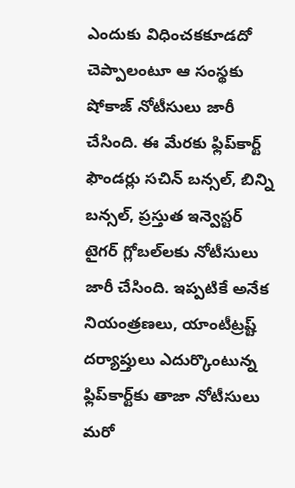ఎందుకు విధించకకూడదో చెప్పాలంటూ ఆ సంస్థకు షోకాజ్ నోటీసులు జారీ చేసింది. ఈ మేరకు ఫ్లిప్‌కార్ట్ ఫౌండర్లు సచిన్ బన్సల్, బిన్ని బన్సల్‌, ప్రస్తుత ఇన్వెస్టర్ టైగర్ గ్లోబల్‌లకు నోటీసులు జారీ చేసింది. ఇప్పటికే అనేక నియంత్రణలు, యాంటీట్రష్ట్ దర్యాప్తులు ఎదుర్కొంటున్న ఫ్లిప్‌కార్ట్‌కు తాజా నోటీసులు మరో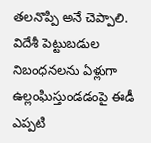తలనొప్పి అనే చెప్పాలి. విదేశీ పెట్టుబడుల నిబంధనలను ఏళ్లుగా ఉల్లంఘిస్తుండడంపై ఈడీ ఎప్పటి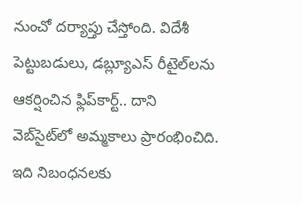నుంచో దర్యాప్తు చేస్తోంది. విదేశీ పెట్టుబడులు, డబ్ల్యూ‌ఎస్ రీటైల్‌‌లను ఆకర్షించిన ఫ్లిప్‌కార్ట్.. దాని వెబ్‌సైట్‌లో అమ్మకాలు ప్రారంభించిది. ఇది నిబంధనలకు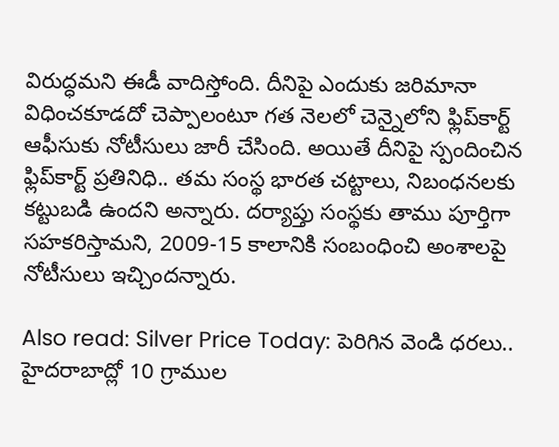విరుద్ధమని ఈడీ వాదిస్తోంది. దీనిపై ఎందుకు జరిమానా విధించకూడదో చెప్పాలంటూ గత నెలలో చెన్నై‌లోని ఫ్లిప్‌కార్ట్ ఆఫీసుకు నోటీసులు జారీ చేసింది. అయితే దీనిపై స్పందించిన ఫ్లిప్‌కార్ట్ ప్రతినిధి.. తమ సంస్థ భారత చట్టాలు, నిబంధనలకు కట్టుబడి ఉందని అన్నారు. దర్యాప్తు సంస్థకు తాము పూర్తిగా సహకరిస్తామని, 2009-15 కాలానికి సంబంధించి అంశాలపై నోటీసులు ఇచ్చిందన్నారు.

Also read: Silver Price Today: పెరిగిన వెండి ధరలు.. హైదరాబాద్లో 10 గ్రాముల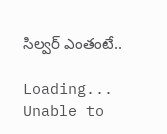సిల్వర్ ఎంతంటే..

Loading...
Unable to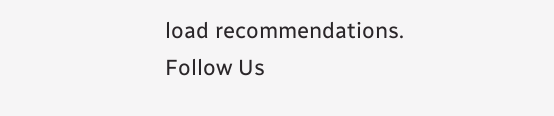load recommendations.
Follow Us